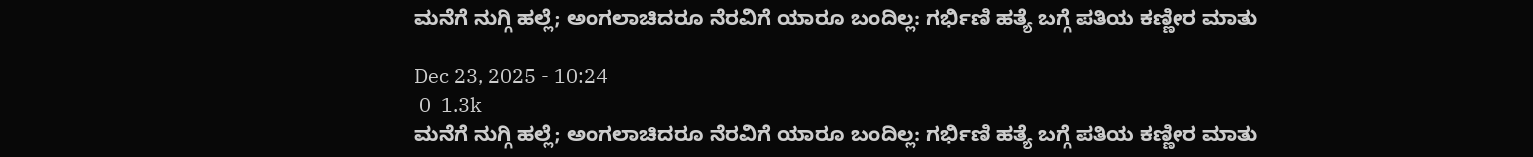ಮನೆಗೆ ನುಗ್ಗಿ ಹಲ್ಲೆ; ಅಂಗಲಾಚಿದರೂ ನೆರವಿಗೆ ಯಾರೂ ಬಂದಿಲ್ಲ: ಗರ್ಭಿಣಿ ಹತ್ಯೆ ಬಗ್ಗೆ ಪತಿಯ ಕಣ್ಣೀರ ಮಾತು

Dec 23, 2025 - 10:24
 0  1.3k
ಮನೆಗೆ ನುಗ್ಗಿ ಹಲ್ಲೆ; ಅಂಗಲಾಚಿದರೂ ನೆರವಿಗೆ ಯಾರೂ ಬಂದಿಲ್ಲ: ಗರ್ಭಿಣಿ ಹತ್ಯೆ ಬಗ್ಗೆ ಪತಿಯ ಕಣ್ಣೀರ ಮಾತು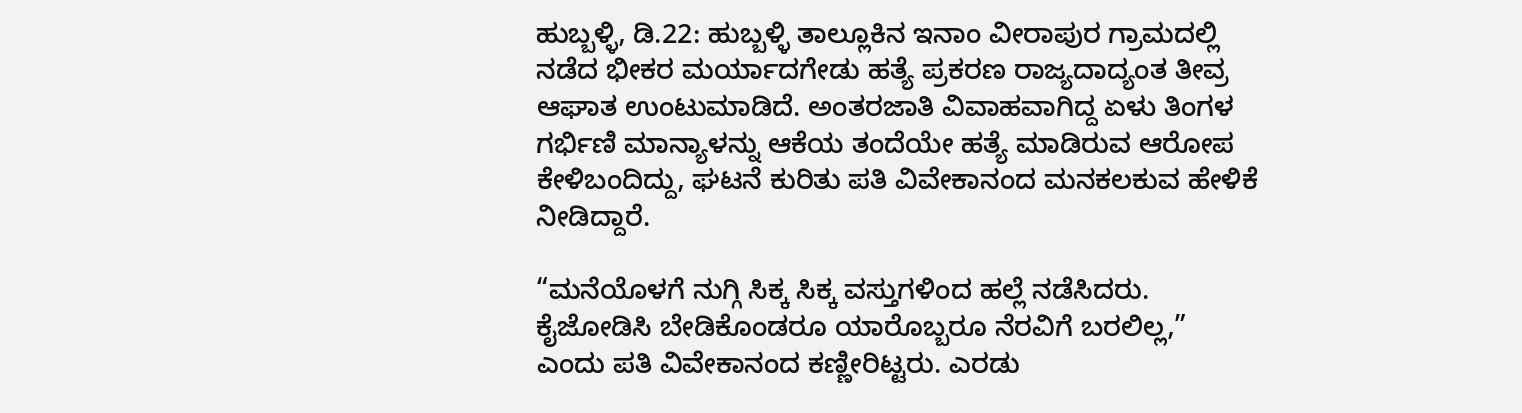ಹುಬ್ಬಳ್ಳಿ, ಡಿ.22: ಹುಬ್ಬಳ್ಳಿ ತಾಲ್ಲೂಕಿನ ಇನಾಂ ವೀರಾಪುರ ಗ್ರಾಮದಲ್ಲಿ ನಡೆದ ಭೀಕರ ಮರ್ಯಾದಗೇಡು ಹತ್ಯೆ ಪ್ರಕರಣ ರಾಜ್ಯದಾದ್ಯಂತ ತೀವ್ರ ಆಘಾತ ಉಂಟುಮಾಡಿದೆ. ಅಂತರಜಾತಿ ವಿವಾಹವಾಗಿದ್ದ ಏಳು ತಿಂಗಳ ಗರ್ಭಿಣಿ ಮಾನ್ಯಾಳನ್ನು ಆಕೆಯ ತಂದೆಯೇ ಹತ್ಯೆ ಮಾಡಿರುವ ಆರೋಪ ಕೇಳಿಬಂದಿದ್ದು, ಘಟನೆ ಕುರಿತು ಪತಿ ವಿವೇಕಾನಂದ ಮನಕಲಕುವ ಹೇಳಿಕೆ ನೀಡಿದ್ದಾರೆ.

“ಮನೆಯೊಳಗೆ ನುಗ್ಗಿ ಸಿಕ್ಕ ಸಿಕ್ಕ ವಸ್ತುಗಳಿಂದ ಹಲ್ಲೆ ನಡೆಸಿದರು. ಕೈಜೋಡಿಸಿ ಬೇಡಿಕೊಂಡರೂ ಯಾರೊಬ್ಬರೂ ನೆರವಿಗೆ ಬರಲಿಲ್ಲ,” ಎಂದು ಪತಿ ವಿವೇಕಾನಂದ ಕಣ್ಣೀರಿಟ್ಟರು. ಎರಡು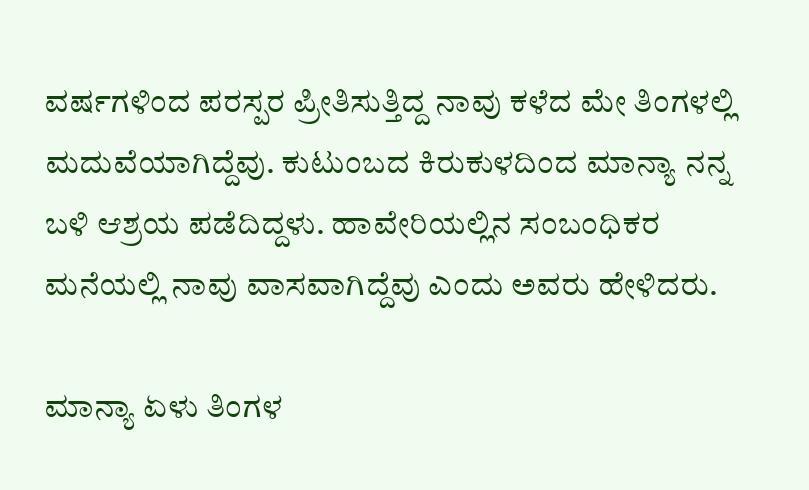ವರ್ಷಗಳಿಂದ ಪರಸ್ಪರ ಪ್ರೀತಿಸುತ್ತಿದ್ದ ನಾವು ಕಳೆದ ಮೇ ತಿಂಗಳಲ್ಲಿ ಮದುವೆಯಾಗಿದ್ದೆವು. ಕುಟುಂಬದ ಕಿರುಕುಳದಿಂದ ಮಾನ್ಯಾ ನನ್ನ ಬಳಿ ಆಶ್ರಯ ಪಡೆದಿದ್ದಳು. ಹಾವೇರಿಯಲ್ಲಿನ ಸಂಬಂಧಿಕರ ಮನೆಯಲ್ಲಿ ನಾವು ವಾಸವಾಗಿದ್ದೆವು ಎಂದು ಅವರು ಹೇಳಿದರು.

ಮಾನ್ಯಾ ಏಳು ತಿಂಗಳ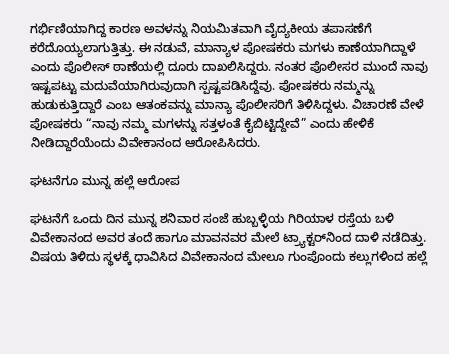ಗರ್ಭಿಣಿಯಾಗಿದ್ದ ಕಾರಣ ಅವಳನ್ನು ನಿಯಮಿತವಾಗಿ ವೈದ್ಯಕೀಯ ತಪಾಸಣೆಗೆ ಕರೆದೊಯ್ಯಲಾಗುತ್ತಿತ್ತು. ಈ ನಡುವೆ, ಮಾನ್ಯಾಳ ಪೋಷಕರು ಮಗಳು ಕಾಣೆಯಾಗಿದ್ದಾಳೆ ಎಂದು ಪೊಲೀಸ್ ಠಾಣೆಯಲ್ಲಿ ದೂರು ದಾಖಲಿಸಿದ್ದರು. ನಂತರ ಪೊಲೀಸರ ಮುಂದೆ ನಾವು ಇಷ್ಟಪಟ್ಟು ಮದುವೆಯಾಗಿರುವುದಾಗಿ ಸ್ಪಷ್ಟಪಡಿಸಿದ್ದೆವು. ಪೋಷಕರು ನಮ್ಮನ್ನು ಹುಡುಕುತ್ತಿದ್ದಾರೆ ಎಂಬ ಆತಂಕವನ್ನು ಮಾನ್ಯಾ ಪೊಲೀಸರಿಗೆ ತಿಳಿಸಿದ್ದಳು. ವಿಚಾರಣೆ ವೇಳೆ ಪೋಷಕರು “ನಾವು ನಮ್ಮ ಮಗಳನ್ನು ಸತ್ತಳಂತೆ ಕೈಬಿಟ್ಟಿದ್ದೇವೆ” ಎಂದು ಹೇಳಿಕೆ ನೀಡಿದ್ದಾರೆಯೆಂದು ವಿವೇಕಾನಂದ ಆರೋಪಿಸಿದರು.

ಘಟನೆಗೂ ಮುನ್ನ ಹಲ್ಲೆ ಆರೋಪ

ಘಟನೆಗೆ ಒಂದು ದಿನ ಮುನ್ನ ಶನಿವಾರ ಸಂಜೆ ಹುಬ್ಬಳ್ಳಿಯ ಗಿರಿಯಾಳ ರಸ್ತೆಯ ಬಳಿ ವಿವೇಕಾನಂದ ಅವರ ತಂದೆ ಹಾಗೂ ಮಾವನವರ ಮೇಲೆ ಟ್ರ್ಯಾಕ್ಟರ್‌ನಿಂದ ದಾಳಿ ನಡೆದಿತ್ತು. ವಿಷಯ ತಿಳಿದು ಸ್ಥಳಕ್ಕೆ ಧಾವಿಸಿದ ವಿವೇಕಾನಂದ ಮೇಲೂ ಗುಂಪೊಂದು ಕಲ್ಲುಗಳಿಂದ ಹಲ್ಲೆ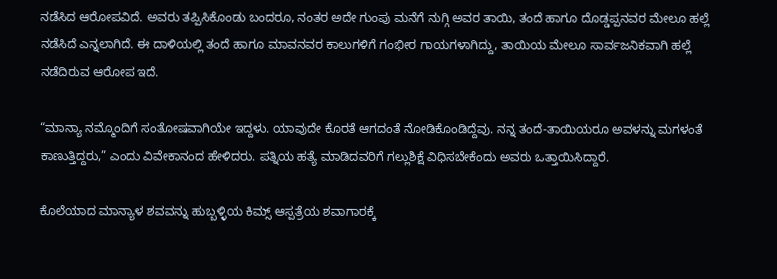ನಡೆಸಿದ ಆರೋಪವಿದೆ. ಅವರು ತಪ್ಪಿಸಿಕೊಂಡು ಬಂದರೂ, ನಂತರ ಅದೇ ಗುಂಪು ಮನೆಗೆ ನುಗ್ಗಿ ಅವರ ತಾಯಿ, ತಂದೆ ಹಾಗೂ ದೊಡ್ಡಪ್ಪನವರ ಮೇಲೂ ಹಲ್ಲೆ ನಡೆಸಿದೆ ಎನ್ನಲಾಗಿದೆ. ಈ ದಾಳಿಯಲ್ಲಿ ತಂದೆ ಹಾಗೂ ಮಾವನವರ ಕಾಲುಗಳಿಗೆ ಗಂಭೀರ ಗಾಯಗಳಾಗಿದ್ದು, ತಾಯಿಯ ಮೇಲೂ ಸಾರ್ವಜನಿಕವಾಗಿ ಹಲ್ಲೆ ನಡೆದಿರುವ ಆರೋಪ ಇದೆ.

“ಮಾನ್ಯಾ ನಮ್ಮೊಂದಿಗೆ ಸಂತೋಷವಾಗಿಯೇ ಇದ್ದಳು. ಯಾವುದೇ ಕೊರತೆ ಆಗದಂತೆ ನೋಡಿಕೊಂಡಿದ್ದೆವು. ನನ್ನ ತಂದೆ-ತಾಯಿಯರೂ ಅವಳನ್ನು ಮಗಳಂತೆ ಕಾಣುತ್ತಿದ್ದರು,” ಎಂದು ವಿವೇಕಾನಂದ ಹೇಳಿದರು. ಪತ್ನಿಯ ಹತ್ಯೆ ಮಾಡಿದವರಿಗೆ ಗಲ್ಲುಶಿಕ್ಷೆ ವಿಧಿಸಬೇಕೆಂದು ಅವರು ಒತ್ತಾಯಿಸಿದ್ದಾರೆ.

ಕೊಲೆಯಾದ ಮಾನ್ಯಾಳ ಶವವನ್ನು ಹುಬ್ಬಳ್ಳಿಯ ಕಿಮ್ಸ್ ಆಸ್ಪತ್ರೆಯ ಶವಾಗಾರಕ್ಕೆ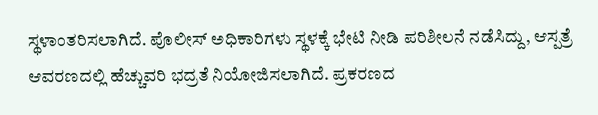ಸ್ಥಳಾಂತರಿಸಲಾಗಿದೆ. ಪೊಲೀಸ್ ಅಧಿಕಾರಿಗಳು ಸ್ಥಳಕ್ಕೆ ಭೇಟಿ ನೀಡಿ ಪರಿಶೀಲನೆ ನಡೆಸಿದ್ದು, ಆಸ್ಪತ್ರೆ ಆವರಣದಲ್ಲಿ ಹೆಚ್ಚುವರಿ ಭದ್ರತೆ ನಿಯೋಜಿಸಲಾಗಿದೆ. ಪ್ರಕರಣದ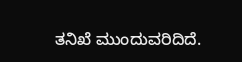ತನಿಖೆ ಮುಂದುವರಿದಿದೆ.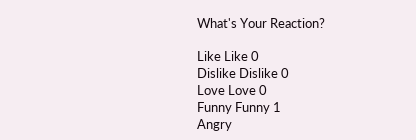What's Your Reaction?

Like Like 0
Dislike Dislike 0
Love Love 0
Funny Funny 1
Angry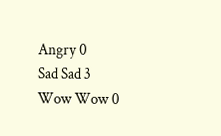Angry 0
Sad Sad 3
Wow Wow 0